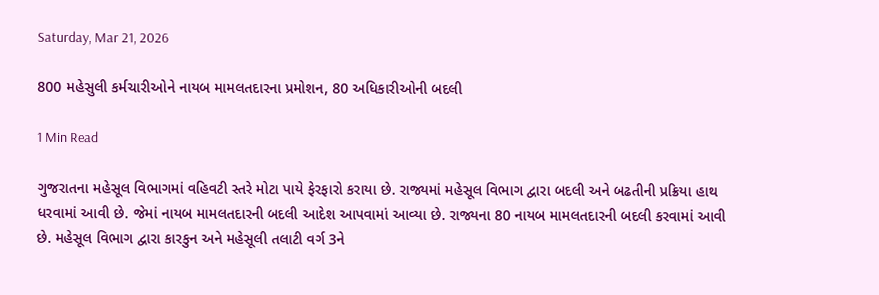Saturday, Mar 21, 2026

800 મહેસુલી કર્મચારીઓને નાયબ મામલતદારના પ્રમોશન, 80 અધિકારીઓની બદલી

1 Min Read

ગુજરાતના મહેસૂલ વિભાગમાં વહિવટી સ્તરે મોટા પાયે ફેરફારો કરાયા છે. રાજ્યમાં મહેસૂલ વિભાગ દ્વારા બદલી અને બઢતીની પ્રક્રિયા હાથ ધરવામાં આવી છે. જેમાં નાયબ મામલતદારની બદલી આદેશ આપવામાં આવ્યા છે. રાજ્યના 80 નાયબ મામલતદારની બદલી કરવામાં આવી છે. મહેસૂલ વિભાગ દ્વારા કારકુન અને મહેસૂલી તલાટી વર્ગ 3ને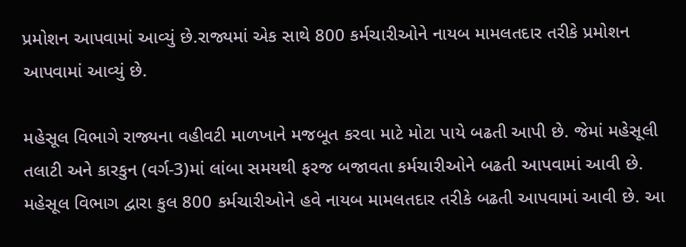પ્રમોશન આપવામાં આવ્યું છે.રાજ્યમાં એક સાથે 800 કર્મચારીઓને નાયબ મામલતદાર તરીકે પ્રમોશન આપવામાં આવ્યું છે.

મહેસૂલ વિભાગે રાજ્યના વહીવટી માળખાને મજબૂત કરવા માટે મોટા પાયે બઢતી આપી છે. જેમાં મહેસૂલી તલાટી અને કારકુન (વર્ગ-3)માં લાંબા સમયથી ફરજ બજાવતા કર્મચારીઓને બઢતી આપવામાં આવી છે. મહેસૂલ વિભાગ દ્વારા કુલ 800 કર્મચારીઓને હવે નાયબ મામલતદાર તરીકે બઢતી આપવામાં આવી છે. આ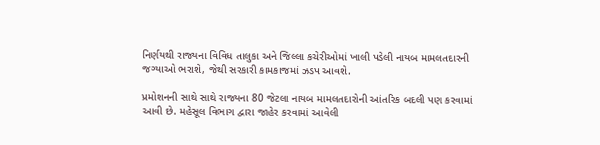નિર્ણયથી રાજ્યના વિવિધ તાલુકા અને જિલ્લા કચેરીઓમાં ખાલી પડેલી નાયબ મામલતદારની જગ્યાઓ ભરાશે, જેથી સરકારી કામકાજમાં ઝડપ આવશે.

પ્રમોશનની સાથે સાથે રાજ્યના 80 જેટલા નાયબ મામલતદારોની આંતરિક બદલી પણ કરવામાં આવી છે. મહેસૂલ વિભાગ દ્વારા જાહેર કરવામાં આવેલી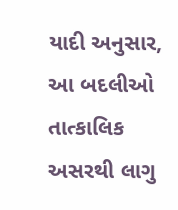યાદી અનુસાર, આ બદલીઓ તાત્કાલિક અસરથી લાગુ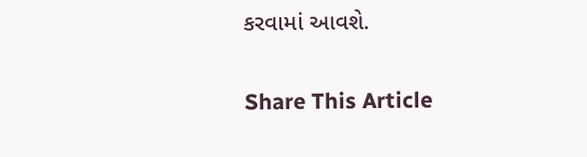કરવામાં આવશે.

Share This Article